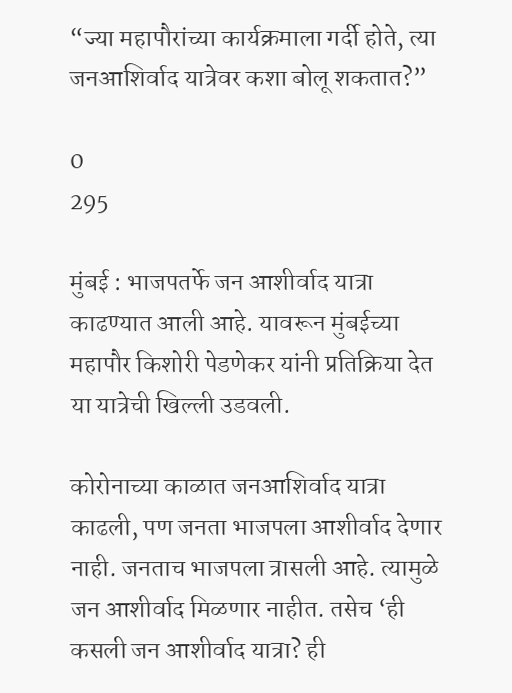“ज्या महापौरांच्या कार्यक्रमाला गर्दी होते, त्या जनआशिर्वाद यात्रेवर कशा बोलू शकतात?”

0
295

मुंबई : भाजपतर्फे जन आशीर्वाद यात्रा काढण्यात आली आहे. यावरून मुंबईच्या महापौर किशोरी पेडणेकर यांनी प्रतिक्रिया देत या यात्रेची खिल्ली उडवली.

कोरोनाच्या काळात जनआशिर्वाद यात्रा काढली, पण जनता भाजपला आशीर्वाद देणार नाही. जनताच भाजपला त्रासली आहे. त्यामुळे जन आशीर्वाद मिळणार नाहीत. तसेच ‘ही कसली जन आशीर्वाद यात्रा? ही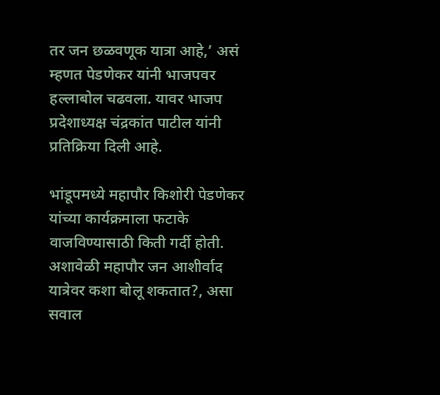तर जन छळवणूक यात्रा आहे,’ असं म्हणत पेडणेकर यांनी भाजपवर हल्लाबोल चढवला. यावर भाजप प्रदेशाध्यक्ष चंद्रकांत पाटील यांनी प्रतिक्रिया दिली आहे.

भांडूपमध्ये महापौर किशोरी पेडणेकर यांच्या कार्यक्रमाला फटाके वाजविण्यासाठी किती गर्दी होती. अशावेळी महापौर जन आशीर्वाद यात्रेवर कशा बोलू शकतात?, असा सवाल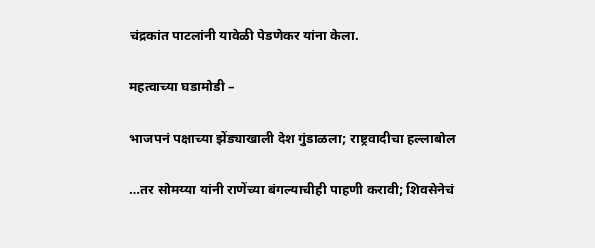चंद्रकांत पाटलांनी यावेळी पेडणेकर यांना केला.

महत्वाच्या घडामोडी –

भाजपनं पक्षाच्या झेंड्याखाली देश गुंडाळला; राष्ट्रवादीचा हल्लाबोल

…तर सोमय्या यांनी राणेंच्या बंगल्याचीही पाहणी करावी; शिवसेनेचं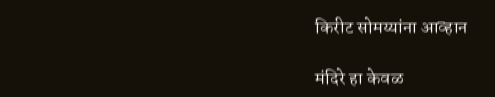किरीट सोमय्यांना आव्हान

मंदिरे हा केवळ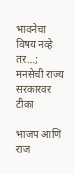भावनेचा विषय नव्हे तर…; मनसेची राज्य सरकारवर टीका

भाजप आणि राज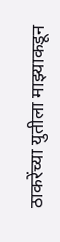ठाकरेंच्या युतीला माझ्याकडून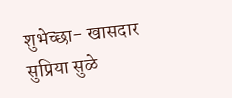शुभेच्छा- खासदार सुप्रिया सुळे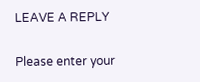LEAVE A REPLY

Please enter your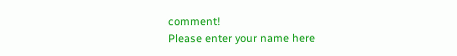comment!
Please enter your name here